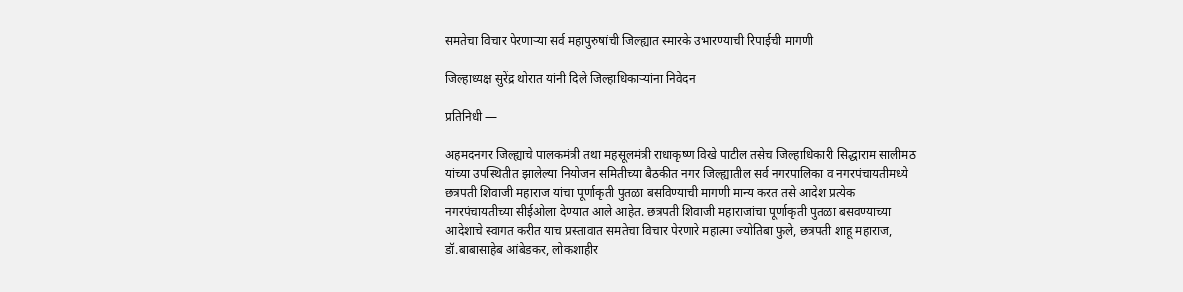समतेचा विचार पेरणाऱ्या सर्व महापुरुषांची जिल्ह्यात स्मारके उभारण्याची रिपाईची मागणी

जिल्हाध्यक्ष सुरेंद्र थोरात यांनी दिले जिल्हाधिकाऱ्यांना निवेदन

प्रतिनिधी —

अहमदनगर जिल्ह्याचे पालकमंत्री तथा महसूलमंत्री राधाकृष्ण विखे पाटील तसेच जिल्हाधिकारी सिद्धाराम सालीमठ यांच्या उपस्थितीत झालेल्या नियोजन समितीच्या बैठकीत नगर जिल्ह्यातील सर्व नगरपालिका व नगरपंचायतीमध्ये छत्रपती शिवाजी महाराज यांचा पूर्णाकृती पुतळा बसविण्याची मागणी मान्य करत तसे आदेश प्रत्येक नगरपंचायतीच्या सीईओला देण्यात आले आहेत. छत्रपती शिवाजी महाराजांचा पूर्णाकृती पुतळा बसवण्याच्या आदेशाचे स्वागत करीत याच प्रस्तावात समतेचा विचार पेरणारे महात्मा ज्योतिबा फुले, छत्रपती शाहू महाराज, डॉ.बाबासाहेब आंबेडकर, लोकशाहीर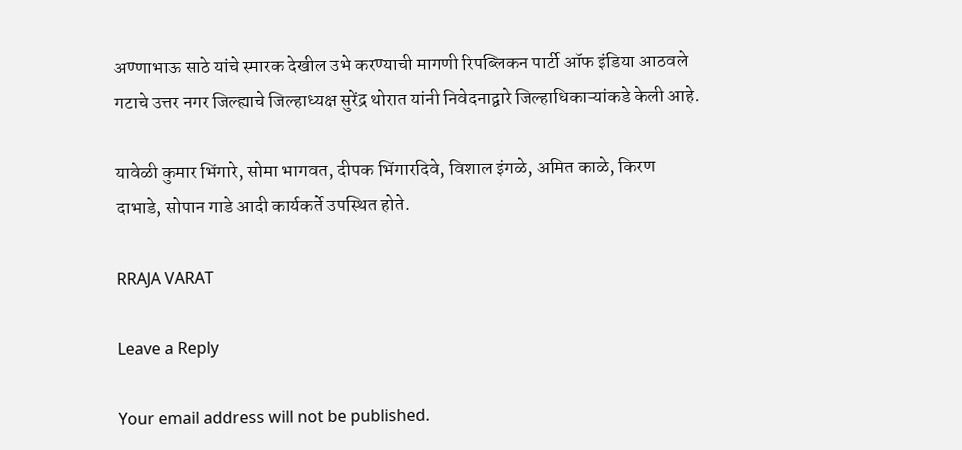अण्णाभाऊ साठे यांचे स्मारक देखील उभे करण्याची मागणी रिपब्लिकन पार्टी ऑफ इंडिया आठवले गटाचे उत्तर नगर जिल्ह्याचे जिल्हाध्यक्ष सुरेंद्र थोरात यांनी निवेदनाद्वारे जिल्हाधिकाऱ्यांकडे केली आहे.

यावेळी कुमार भिंगारे, सोमा भागवत, दीपक भिंगारदिवे, विशाल इंगळे, अमित काळे, किरण दाभाडे, सोपान गाडे आदी कार्यकर्ते उपस्थित होते.

RRAJA VARAT

Leave a Reply

Your email address will not be published.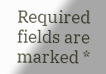Required fields are marked *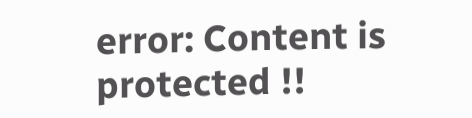error: Content is protected !!